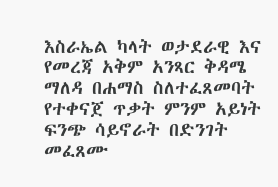እስራኤል ካላት ወታደራዊ እና የመረጃ አቅም አንጻር ቅዳሜ ማለዳ በሐማስ ስለተፈጸመባት የተቀናጀ ጥቃት ምንም አይነት ፍንጭ ሳይኖራት በድንገት መፈጸሙ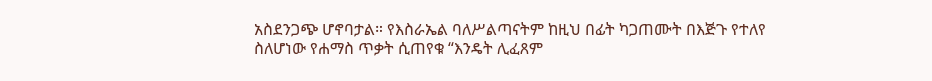አስደንጋጭ ሆኖባታል። የእስራኤል ባለሥልጣናትም ከዚህ በፊት ካጋጠሙት በእጅጉ የተለየ ስለሆነው የሐማስ ጥቃት ሲጠየቁ “እንዴት ሊፈጸም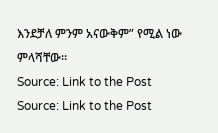እንደቻለ ምንም አናውቅም” የሚል ነው ምላሻቸው።
Source: Link to the Post
Source: Link to the Post